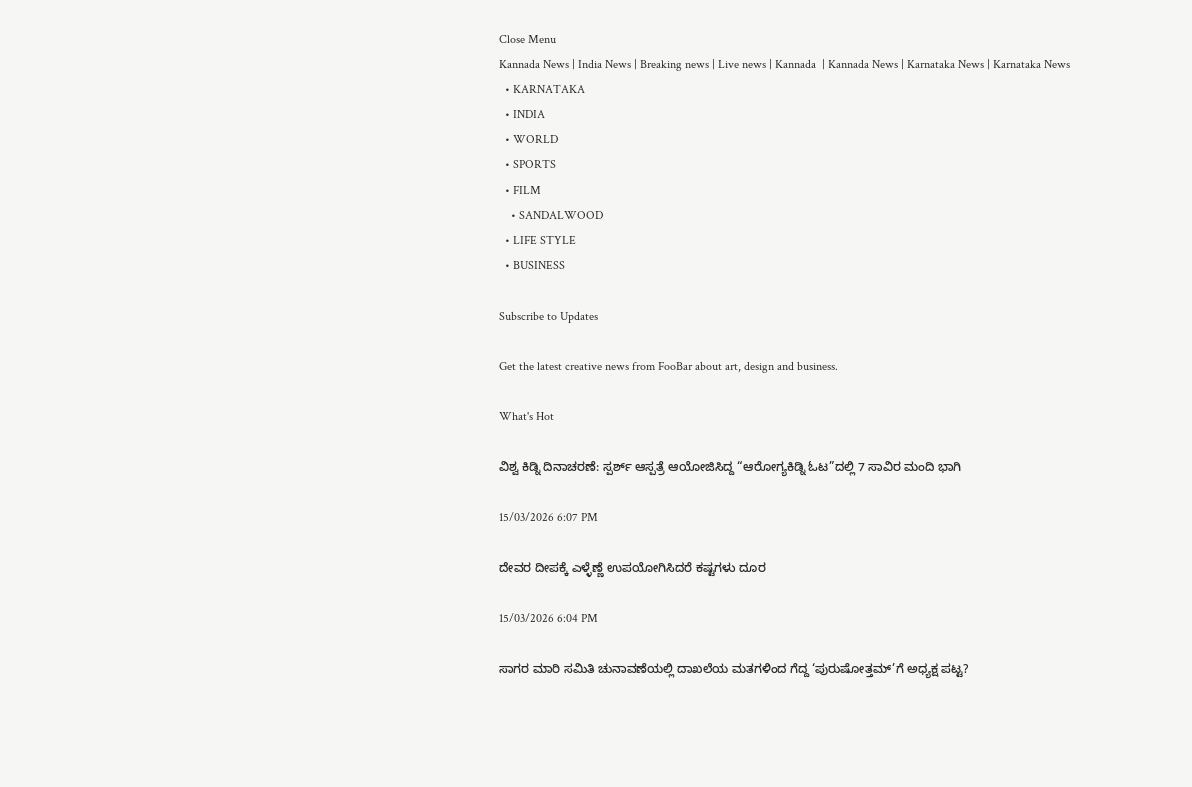Close Menu
Kannada News | India News | Breaking news | Live news | Kannada  | Kannada News | Karnataka News | Karnataka News
  • KARNATAKA
  • INDIA
  • WORLD
  • SPORTS
  • FILM
    • SANDALWOOD
  • LIFE STYLE
  • BUSINESS

Subscribe to Updates

Get the latest creative news from FooBar about art, design and business.

What's Hot

ವಿಶ್ವ ಕಿಡ್ನಿ ದಿನಾಚರಣೆ: ಸ್ಪರ್ಶ್‌ ಆಸ್ಪತ್ರೆ ಆಯೋಜಿಸಿದ್ದ “ಆರೋಗ್ಯಕಿಡ್ನಿ ಓಟ”ದಲ್ಲಿ 7 ಸಾವಿರ ಮಂದಿ ಭಾಗಿ

15/03/2026 6:07 PM

ದೇವರ ದೀಪಕ್ಕೆ ಎಳ್ಳೆಣ್ಣೆ ಉಪಯೋಗಿಸಿದರೆ ಕಷ್ಟಗಳು ದೂರ

15/03/2026 6:04 PM

ಸಾಗರ ಮಾರಿ ಸಮಿತಿ ಚುನಾವಣೆಯಲ್ಲಿ ದಾಖಲೆಯ ಮತಗಳಿಂದ ಗೆದ್ದ ‘ಪುರುಷೋತ್ತಮ್’ಗೆ ಅಧ್ಯಕ್ಷ ಪಟ್ಟ?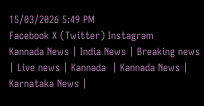15/03/2026 5:49 PM
Facebook X (Twitter) Instagram
Kannada News | India News | Breaking news | Live news | Kannada  | Kannada News | Karnataka News |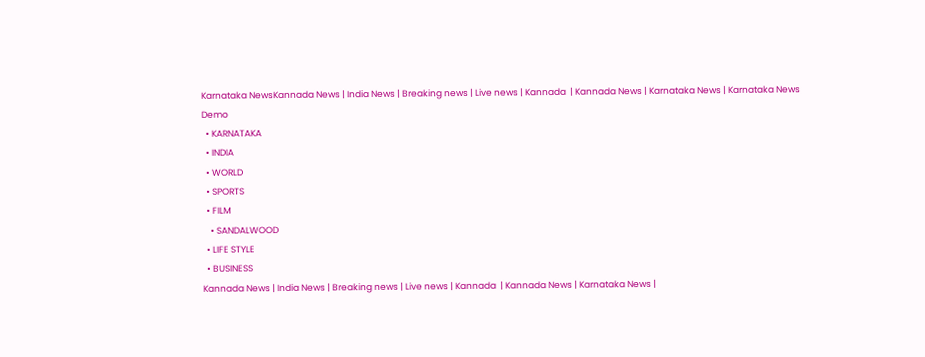Karnataka NewsKannada News | India News | Breaking news | Live news | Kannada  | Kannada News | Karnataka News | Karnataka News
Demo
  • KARNATAKA
  • INDIA
  • WORLD
  • SPORTS
  • FILM
    • SANDALWOOD
  • LIFE STYLE
  • BUSINESS
Kannada News | India News | Breaking news | Live news | Kannada  | Kannada News | Karnataka News |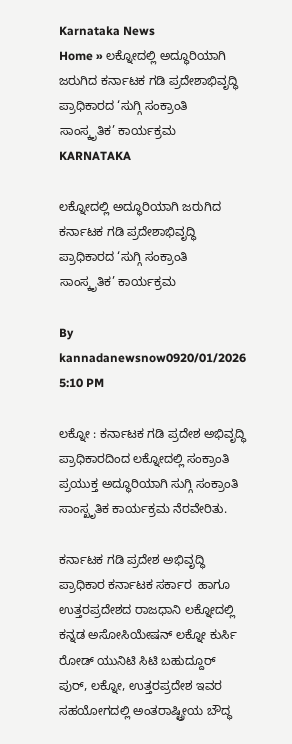Karnataka News
Home » ಲಕ್ನೋದಲ್ಲಿ ಅದ್ಧೂರಿಯಾಗಿ ಜರುಗಿದ ಕರ್ನಾಟಕ ಗಡಿ ಪ್ರದೇಶಾಭಿವೃದ್ಧಿ ಪ್ರಾಧಿಕಾರದ ‘ಸುಗ್ಗಿ ಸಂಕ್ರಾಂತಿ ಸಾಂಸ್ಕೃತಿಕ’ ಕಾರ್ಯಕ್ರಮ
KARNATAKA

ಲಕ್ನೋದಲ್ಲಿ ಅದ್ಧೂರಿಯಾಗಿ ಜರುಗಿದ ಕರ್ನಾಟಕ ಗಡಿ ಪ್ರದೇಶಾಭಿವೃದ್ಧಿ ಪ್ರಾಧಿಕಾರದ ‘ಸುಗ್ಗಿ ಸಂಕ್ರಾಂತಿ ಸಾಂಸ್ಕೃತಿಕ’ ಕಾರ್ಯಕ್ರಮ

By kannadanewsnow0920/01/2026 5:10 PM

ಲಕ್ನೋ : ಕರ್ನಾಟಕ ಗಡಿ ಪ್ರದೇಶ ಅಭಿವೃದ್ಧಿ ಪ್ರಾಧಿಕಾರದಿಂದ ಲಕ್ನೋದಲ್ಲಿ ಸಂಕ್ರಾಂತಿ ಪ್ರಯುಕ್ತ ಅದ್ಧೂರಿಯಾಗಿ ಸುಗ್ಗಿ ಸಂಕ್ರಾಂತಿ ಸಾಂಸ್ಖೃತಿಕ ಕಾರ್ಯಕ್ರಮ ನೆರವೇರಿತು.

ಕರ್ನಾಟಕ ಗಡಿ ಪ್ರದೇಶ ಅಭಿವೃದ್ಧಿ ಪ್ರಾಧಿಕಾರ ಕರ್ನಾಟಕ ಸರ್ಕಾರ  ಹಾಗೂ ಉತ್ತರಪ್ರದೇಶದ ರಾಜಧಾನಿ ಲಕ್ನೋದಲ್ಲಿ ಕನ್ನಡ ಅಸೋಸಿಯೇಷನ್‌ ಲಕ್ನೋ ಕುರ್ಸಿ ರೋಡ್‌ ಯುನಿಟಿ ಸಿಟಿ ಬಹುದ್ದೂರ್‌ ಪುರ್, ಲಕ್ನೋ, ಉತ್ತರಪ್ರದೇಶ ಇವರ ಸಹಯೋಗದಲ್ಲಿ ಅಂತರಾಷ್ಟ್ರೀಯ ಬೌದ್ಧ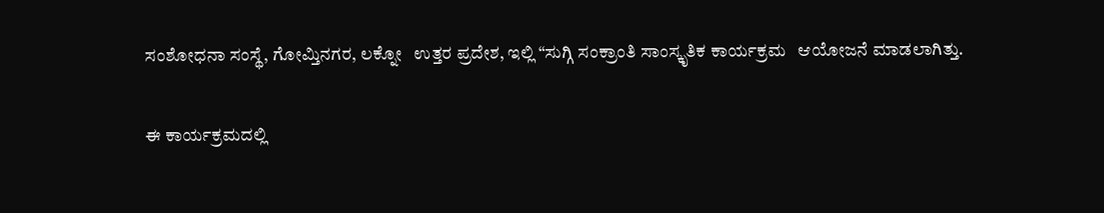ಸಂಶೋಧನಾ ಸಂಸ್ಥೆ, ಗೋಮ್ತಿನಗರ, ಲಕ್ನೋ   ಉತ್ತರ ಪ್ರದೇಶ, ಇಲ್ಲಿ “ಸುಗ್ಗಿ ಸಂಕ್ರಾಂತಿ ಸಾಂಸ್ಕೃತಿಕ ಕಾರ್ಯಕ್ರಮ   ಆಯೋಜನೆ ಮಾಡಲಾಗಿತ್ತು.

ಈ ಕಾರ್ಯಕ್ರಮದಲ್ಲಿ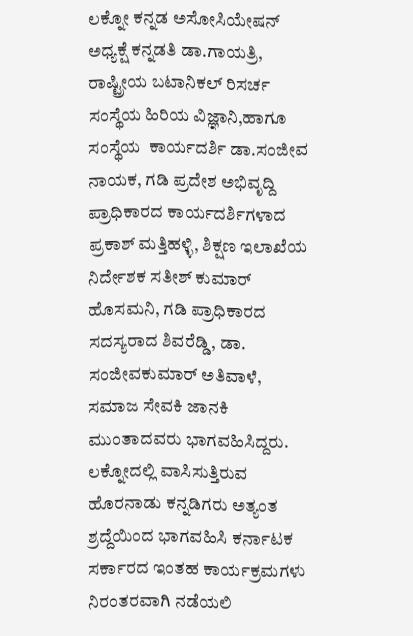ಲಕ್ನೋ ಕನ್ನಡ ಅಸೋಸಿಯೇಷನ್‌ ಅಧ್ಯಕ್ಷೆ ಕನ್ನಡತಿ ಡಾ.ಗಾಯತ್ರಿ, ರಾಷ್ಟ್ರೀಯ ಬಟಾನಿಕಲ್‌ ರಿಸರ್ಚ ಸಂಸ್ಥೆಯ ಹಿರಿಯ ವಿಜ್ಞಾನಿ,ಹಾಗೂ ಸಂಸ್ಥೆಯ  ಕಾರ್ಯದರ್ಶಿ ಡಾ.ಸಂಜೀವ ನಾಯಕ, ಗಡಿ ಪ್ರದೇಶ ಅಭಿವೃದ್ದಿ ಪ್ರಾಧಿಕಾರದ ಕಾರ್ಯದರ್ಶಿಗಳಾದ ಪ್ರಕಾಶ್‌ ಮತ್ತಿಹಳ್ಳಿ, ಶಿಕ್ಷಣ ಇಲಾಖೆಯ ನಿರ್ದೇಶಕ ಸತೀಶ್‌ ಕುಮಾರ್‌ ಹೊಸಮನಿ, ಗಡಿ ಪ್ರಾಧಿಕಾರದ ಸದಸ್ಯರಾದ ಶಿವರೆಡ್ಡಿ, ಡಾ. ಸಂಜೀವಕುಮಾರ್‌ ಅತಿವಾಳೆ, ಸಮಾಜ ಸೇವಕಿ ಜಾನಕಿ ಮುಂತಾದವರು ಭಾಗವಹಿಸಿದ್ದರು. ಲಕ್ನೋದಲ್ಲಿ ವಾಸಿಸುತ್ತಿರುವ  ಹೊರನಾಡು ಕನ್ನಡಿಗರು ಅತ್ಯಂತ ಶ್ರದ್ದೆಯಿಂದ ಭಾಗವಹಿಸಿ ಕರ್ನಾಟಕ ಸರ್ಕಾರದ ಇಂತಹ ಕಾರ್ಯಕ್ರಮಗಳು ನಿರಂತರವಾಗಿ ನಡೆಯಲಿ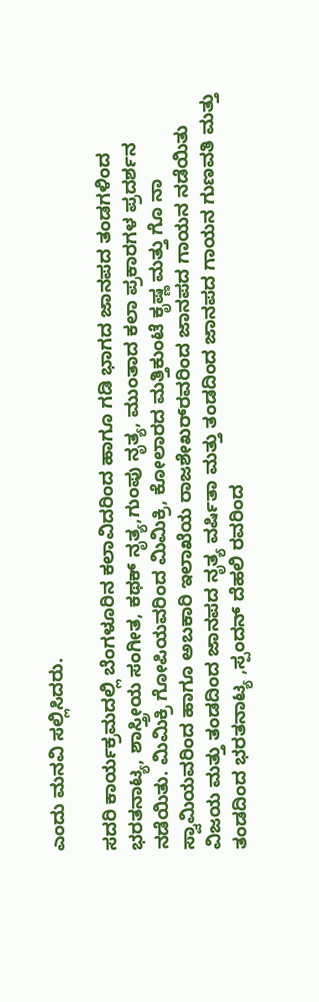ಎಂದು ಮನವಿ ಸಲ್ಲಿಸಿದರು.

ಸದರಿ ಕಾರ್ಯಕ್ರಮದಲ್ಲಿ ಬೆಂಗಳೂರಿನ ಕಲಾವಿದರಿಂದ ಹಾಗೂ ಗಡಿ ಭಾಗದ ಜಾನಪದ ತಂಡಗಳಿಂದ ಭರತನಾಟ್ಯ, ಶಾಸ್ತ್ರೀಯ ಸಂಗೀತ, ಕಥಕ್‌ ನೃತ್ಯ,ಗುಂಪು ನೃತ್ಯ, ಮುಂತಾದ ಕಲಾ ಪ್ರಕಾರಗಳ ಪ್ರದರ್ಶನ ನಡೆಯಿತು. ಮಿಮಿಕ್ರಿ ಗೋಪಿಯವರಿಂದ ಮಿಮಿಕ್ರಿ, ಕೋಲಾರದ ಮತ್ತಿಕುಂಟೆ ಕೃಷ್ಣ ಮತ್ತು ಗೊ ನಾ ಸ್ವಾಮಿಯವರಿಂದ ಹಾಗೂ ಅಬಕಾರಿ ಇಲಾಖೆಯ ರಾಜಶೇಖರ್‌ರವರಿಂದ ಜಾನಪದ ಗಾಯನ ನಡೆಯಿತು ವಿಜಯ ಮತ್ತು ತಂಡದಿಂದ ಜಾನಪದ ನೃತ್ಯ ವರ್ಷಿತಾ ಮತ್ತು ತಂಡದಿಂದ ಜಾನಪದ ಗಾಯನ ಗುಣವತಿ ಮತ್ತು ತಂಡದಿಂದ ಭರತನಾಟ್ಯ ,ಸ್ಪಂದನ್‌ ದೆಹಲಿ ರವರಿಂದ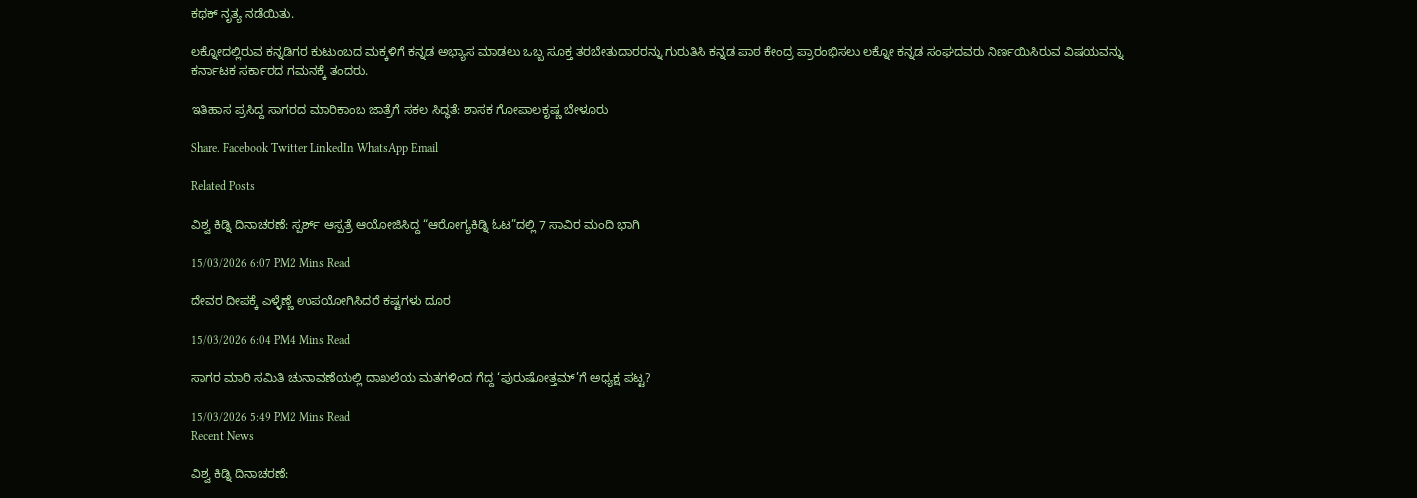ಕಥಕ್‌ ನೃತ್ಯ ನಡೆಯಿತು.

ಲಕ್ನೋದಲ್ಲಿರುವ ಕನ್ನಡಿಗರ ಕುಟುಂಬದ ಮಕ್ಕಳಿಗೆ ಕನ್ನಡ ಅಭ್ಯಾಸ ಮಾಡಲು ಒಬ್ಬ ಸೂಕ್ತ ತರಬೇತುದಾರರನ್ನು ಗುರುತಿಸಿ ಕನ್ನಡ ಪಾಠ ಕೇಂದ್ರ ಪ್ರಾರಂಭಿಸಲು ಲಕ್ನೋ ಕನ್ನಡ ಸಂಘದವರು ನಿರ್ಣಯಿಸಿರುವ ವಿಷಯವನ್ನು ಕರ್ನಾಟಕ ಸರ್ಕಾರದ ಗಮನಕ್ಕೆ ತಂದರು.

ಇತಿಹಾಸ ಪ್ರಸಿದ್ದ ಸಾಗರದ ಮಾರಿಕಾಂಬ ಜಾತ್ರೆಗೆ ಸಕಲ ಸಿದ್ಧತೆ: ಶಾಸಕ ಗೋಪಾಲಕೃಷ್ಣ ಬೇಳೂರು

Share. Facebook Twitter LinkedIn WhatsApp Email

Related Posts

ವಿಶ್ವ ಕಿಡ್ನಿ ದಿನಾಚರಣೆ: ಸ್ಪರ್ಶ್‌ ಆಸ್ಪತ್ರೆ ಆಯೋಜಿಸಿದ್ದ “ಆರೋಗ್ಯಕಿಡ್ನಿ ಓಟ”ದಲ್ಲಿ 7 ಸಾವಿರ ಮಂದಿ ಭಾಗಿ

15/03/2026 6:07 PM2 Mins Read

ದೇವರ ದೀಪಕ್ಕೆ ಎಳ್ಳೆಣ್ಣೆ ಉಪಯೋಗಿಸಿದರೆ ಕಷ್ಟಗಳು ದೂರ

15/03/2026 6:04 PM4 Mins Read

ಸಾಗರ ಮಾರಿ ಸಮಿತಿ ಚುನಾವಣೆಯಲ್ಲಿ ದಾಖಲೆಯ ಮತಗಳಿಂದ ಗೆದ್ದ ‘ಪುರುಷೋತ್ತಮ್’ಗೆ ಅಧ್ಯಕ್ಷ ಪಟ್ಟ?

15/03/2026 5:49 PM2 Mins Read
Recent News

ವಿಶ್ವ ಕಿಡ್ನಿ ದಿನಾಚರಣೆ: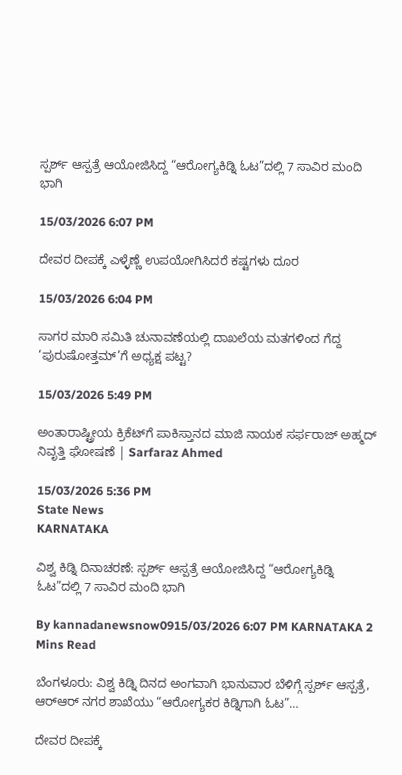ಸ್ಪರ್ಶ್‌ ಆಸ್ಪತ್ರೆ ಆಯೋಜಿಸಿದ್ದ “ಆರೋಗ್ಯಕಿಡ್ನಿ ಓಟ”ದಲ್ಲಿ 7 ಸಾವಿರ ಮಂದಿ ಭಾಗಿ

15/03/2026 6:07 PM

ದೇವರ ದೀಪಕ್ಕೆ ಎಳ್ಳೆಣ್ಣೆ ಉಪಯೋಗಿಸಿದರೆ ಕಷ್ಟಗಳು ದೂರ

15/03/2026 6:04 PM

ಸಾಗರ ಮಾರಿ ಸಮಿತಿ ಚುನಾವಣೆಯಲ್ಲಿ ದಾಖಲೆಯ ಮತಗಳಿಂದ ಗೆದ್ದ ‘ಪುರುಷೋತ್ತಮ್’ಗೆ ಅಧ್ಯಕ್ಷ ಪಟ್ಟ?

15/03/2026 5:49 PM

ಅಂತಾರಾಷ್ಟ್ರೀಯ ಕ್ರಿಕೆಟ್‌ಗೆ ಪಾಕಿಸ್ತಾನದ ಮಾಜಿ ನಾಯಕ ಸರ್ಫರಾಜ್ ಅಹ್ಮದ್ ನಿವೃತ್ತಿ ಘೋಷಣೆ | Sarfaraz Ahmed

15/03/2026 5:36 PM
State News
KARNATAKA

ವಿಶ್ವ ಕಿಡ್ನಿ ದಿನಾಚರಣೆ: ಸ್ಪರ್ಶ್‌ ಆಸ್ಪತ್ರೆ ಆಯೋಜಿಸಿದ್ದ “ಆರೋಗ್ಯಕಿಡ್ನಿ ಓಟ”ದಲ್ಲಿ 7 ಸಾವಿರ ಮಂದಿ ಭಾಗಿ

By kannadanewsnow0915/03/2026 6:07 PM KARNATAKA 2 Mins Read

ಬೆಂಗಳೂರು: ವಿಶ್ವ ಕಿಡ್ನಿ ದಿನದ ಅಂಗವಾಗಿ ಭಾನುವಾರ ಬೆಳಿಗ್ಗೆ ಸ್ಪರ್ಶ್ ಆಸ್ಪತ್ರೆ, ಆರ್‌ಆರ್ ನಗರ ಶಾಖೆಯು “ಆರೋಗ್ಯಕರ ಕಿಡ್ನಿಗಾಗಿ ಓಟ”…

ದೇವರ ದೀಪಕ್ಕೆ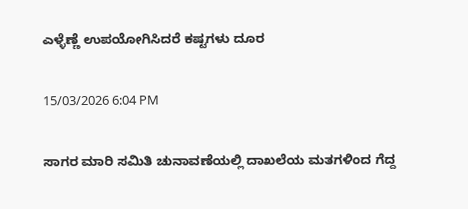ಎಳ್ಳೆಣ್ಣೆ ಉಪಯೋಗಿಸಿದರೆ ಕಷ್ಟಗಳು ದೂರ

15/03/2026 6:04 PM

ಸಾಗರ ಮಾರಿ ಸಮಿತಿ ಚುನಾವಣೆಯಲ್ಲಿ ದಾಖಲೆಯ ಮತಗಳಿಂದ ಗೆದ್ದ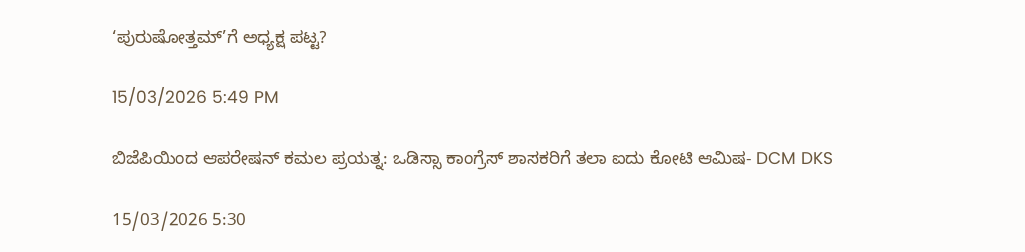‘ಪುರುಷೋತ್ತಮ್’ಗೆ ಅಧ್ಯಕ್ಷ ಪಟ್ಟ?

15/03/2026 5:49 PM

ಬಿಜೆಪಿಯಿಂದ ಆಪರೇಷನ್ ಕಮಲ ಪ್ರಯತ್ನ: ಒಡಿಸ್ಸಾ ಕಾಂಗ್ರೆಸ್ ಶಾಸಕರಿಗೆ ತಲಾ ಐದು ಕೋಟಿ ಆಮಿಷ- DCM DKS

15/03/2026 5:30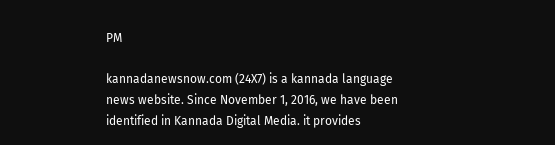PM

kannadanewsnow.com (24X7) is a kannada language news website. Since November 1, 2016, we have been identified in Kannada Digital Media. it provides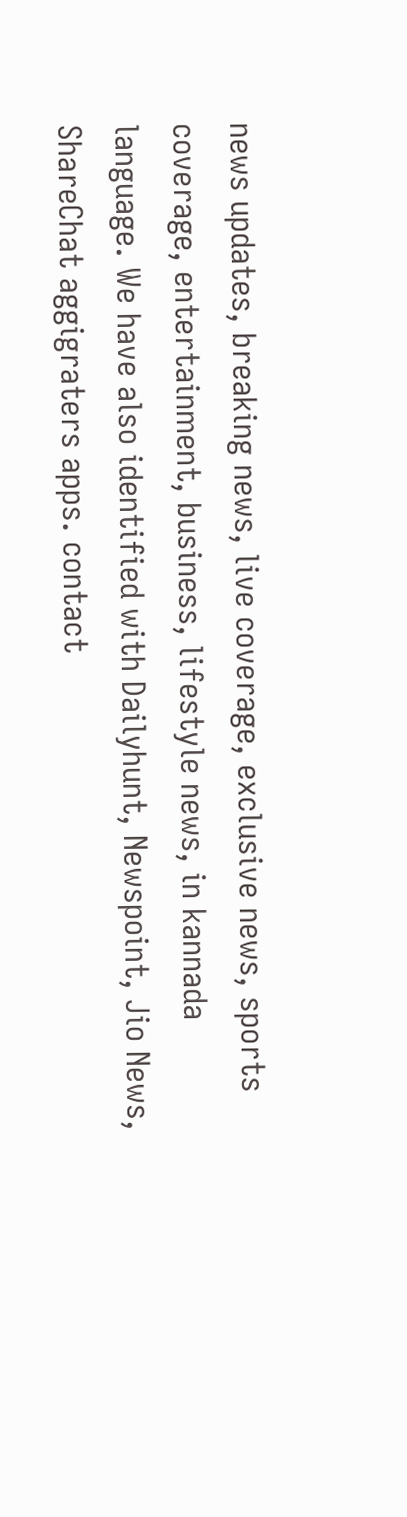news updates, breaking news, live coverage, exclusive news, sports coverage, entertainment, business, lifestyle news, in kannada language. We have also identified with Dailyhunt, Newspoint, Jio News, ShareChat aggigraters apps. contact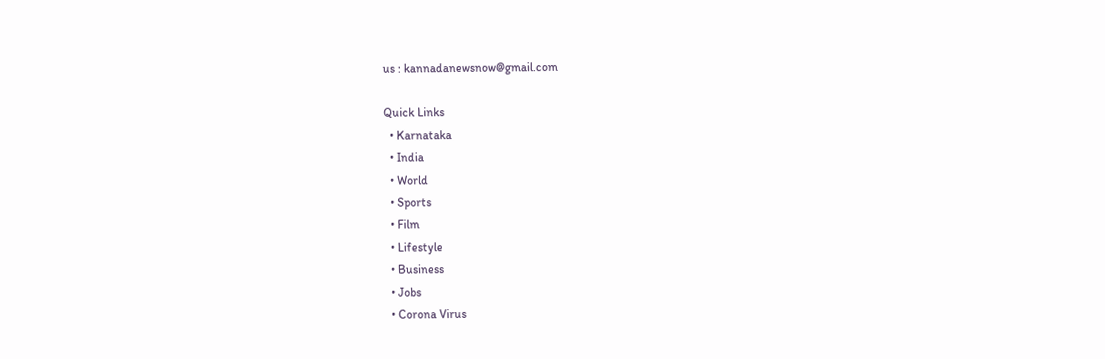us : kannadanewsnow@gmail.com

Quick Links
  • Karnataka
  • India
  • World
  • Sports
  • Film
  • Lifestyle
  • Business
  • Jobs
  • Corona Virus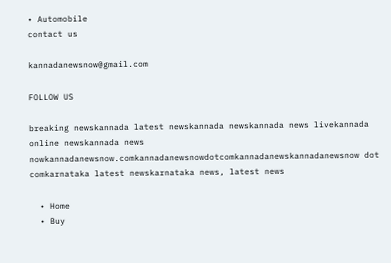• Automobile
contact us

kannadanewsnow@gmail.com

FOLLOW US

breaking newskannada latest newskannada newskannada news livekannada online newskannada news nowkannadanewsnow.comkannadanewsnowdotcomkannadanewskannadanewsnow dot comkarnataka latest newskarnataka news, latest news

  • Home
  • Buy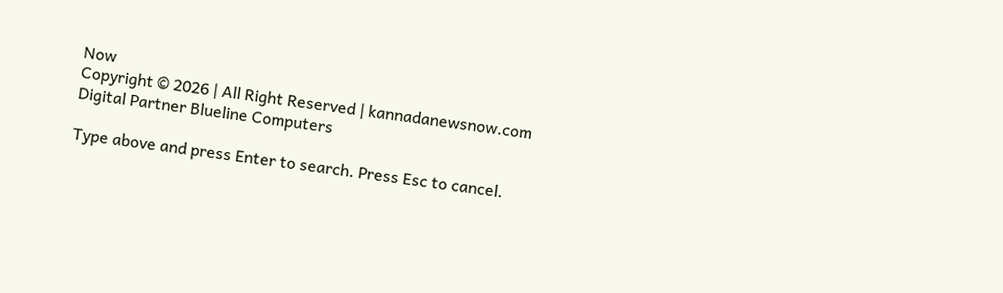Now
Copyright © 2026 | All Right Reserved | kannadanewsnow.com
Digital Partner Blueline Computers

Type above and press Enter to search. Press Esc to cancel.